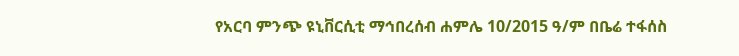የአርባ ምንጭ ዩኒቨርሲቲ ማኅበረሰብ ሐምሌ 10/2015 ዓ/ም በቤሬ ተፋሰስ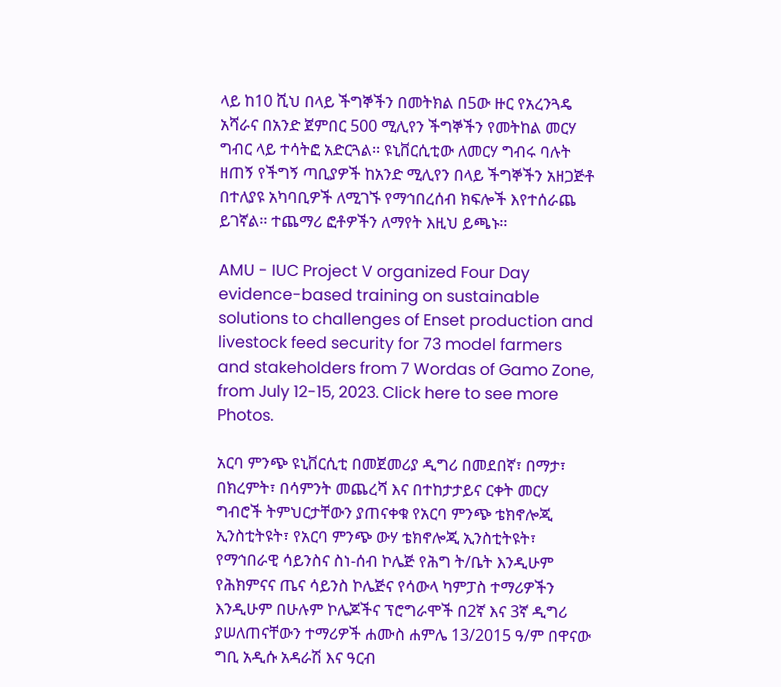ላይ ከ10 ሺህ በላይ ችግኞችን በመትክል በ5ው ዙር የአረንጓዴ አሻራና በአንድ ጀምበር 500 ሚሊየን ችግኞችን የመትከል መርሃ ግብር ላይ ተሳትፎ አድርጓል፡፡ ዩኒቨርሲቲው ለመርሃ ግብሩ ባሉት ዘጠኝ የችግኝ ጣቢያዎች ከአንድ ሚሊየን በላይ ችግኞችን አዘጋጅቶ በተለያዩ አካባቢዎች ለሚገኙ የማኅበረሰብ ክፍሎች እየተሰራጨ ይገኛል፡፡ ተጨማሪ ፎቶዎችን ለማየት እዚህ ይጫኑ፡፡

AMU - IUC Project V organized Four Day evidence-based training on sustainable solutions to challenges of Enset production and livestock feed security for 73 model farmers and stakeholders from 7 Wordas of Gamo Zone, from July 12-15, 2023. Click here to see more Photos.

አርባ ምንጭ ዩኒቨርሲቲ በመጀመሪያ ዲግሪ በመደበኛ፣ በማታ፣ በክረምት፣ በሳምንት መጨረሻ እና በተከታታይና ርቀት መርሃ ግብሮች ትምህርታቸውን ያጠናቀቁ የአርባ ምንጭ ቴክኖሎጂ ኢንስቲትዩት፣ የአርባ ምንጭ ውሃ ቴክኖሎጂ ኢንስቲትዩት፣ የማኅበራዊ ሳይንስና ስነ-ሰብ ኮሌጅ የሕግ ት/ቤት እንዲሁም የሕክምናና ጤና ሳይንስ ኮሌጅና የሳውላ ካምፓስ ተማሪዎችን እንዲሁም በሁሉም ኮሌጆችና ፕሮግራሞች በ2ኛ እና 3ኛ ዲግሪ ያሠለጠናቸውን ተማሪዎች ሐሙስ ሐምሌ 13/2015 ዓ/ም በዋናው ግቢ አዲሱ አዳራሽ እና ዓርብ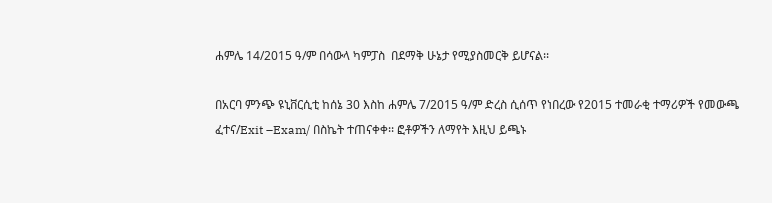ሐምሌ 14/2015 ዓ/ም በሳውላ ካምፓስ  በደማቅ ሁኔታ የሚያስመርቅ ይሆናል፡፡

በአርባ ምንጭ ዩኒቨርሲቲ ከሰኔ 30 እስከ ሐምሌ 7/2015 ዓ/ም ድረስ ሲሰጥ የነበረው የ2015 ተመራቂ ተማሪዎች የመውጫ ፈተና/Exit –Exam/ በስኬት ተጠናቀቀ፡፡ ፎቶዎችን ለማየት እዚህ ይጫኑ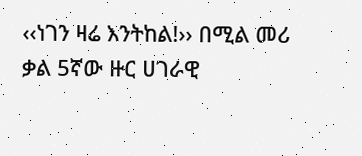‹‹ነገን ዛሬ እንትከል!›› በሚል መሪ ቃል 5ኛው ዙር ሀገራዊ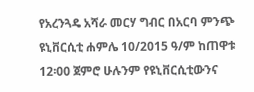የአረንጓዴ አሻራ መርሃ ግብር በአርባ ምንጭ ዩኒቨርሲቲ ሐምሌ 10/2015 ዓ/ም ከጠዋቱ 12፡00 ጀምሮ ሁሉንም የዩኒቨርሲቲውንና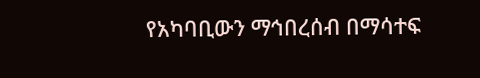የአካባቢውን ማኅበረሰብ በማሳተፍ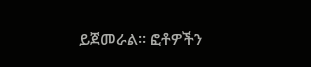ይጀመራል፡፡ ፎቶዎችን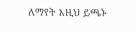ለማየት እዚህ ይጫኑ